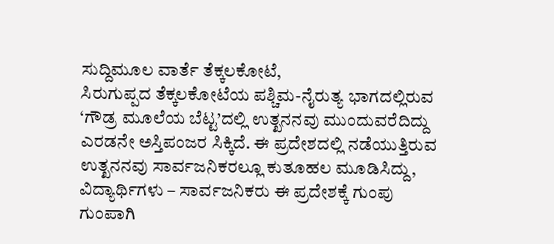ಸುದ್ದಿಮೂಲ ವಾರ್ತೆ ತೆಕ್ಕಲಕೋಟೆ,
ಸಿರುಗುಪ್ಪದ ತೆಕ್ಕಲಕೋಟೆಯ ಪಶ್ಚಿಮ-ನೈರುತ್ಯ ಭಾಗದಲ್ಲಿರುವ ‘ಗೌಡ್ರ ಮೂಲೆಯ ಬೆಟ್ಟ’ದಲ್ಲಿ ಉತ್ಖನನವು ಮುಂದುವರೆದಿದ್ದು ಎರಡನೇ ಅಸ್ತಿಪಂಜರ ಸಿಕ್ಕಿದೆ. ಈ ಪ್ರದೇಶದಲ್ಲಿ ನಡೆಯುತ್ತಿರುವ ಉತ್ಖನನವು ಸಾರ್ವಜನಿಕರಲ್ಲೂ ಕುತೂಹಲ ಮೂಡಿಸಿದ್ದು, ವಿದ್ಯಾರ್ಥಿಗಳು – ಸಾರ್ವಜನಿಕರು ಈ ಪ್ರದೇಶಕ್ಕೆ ಗುಂಪು ಗುಂಪಾಗಿ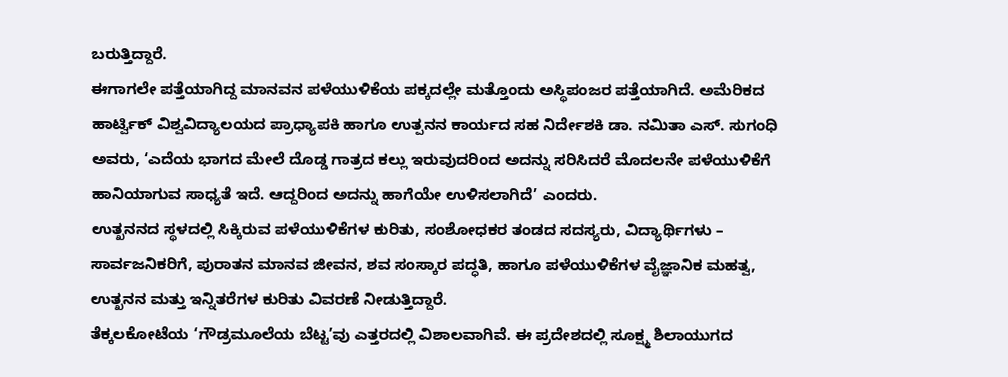ಬರುತ್ತಿದ್ದಾರೆ.
ಈಗಾಗಲೇ ಪತ್ತೆಯಾಗಿದ್ದ ಮಾನವನ ಪಳೆಯುಳಿಕೆಯ ಪಕ್ಕದಲ್ಲೇ ಮತ್ತೊಂದು ಅಸ್ಥಿಪಂಜರ ಪತ್ತೆಯಾಗಿದೆ. ಅಮೆರಿಕದ ಹಾರ್ಟ್ವಿಕ್ ವಿಶ್ವವಿದ್ಯಾಲಯದ ಪ್ರಾಧ್ಯಾಪಕಿ ಹಾಗೂ ಉತ್ಪನನ ಕಾರ್ಯದ ಸಹ ನಿರ್ದೇಶಕಿ ಡಾ. ನಮಿತಾ ಎಸ್. ಸುಗಂಧಿ ಅವರು, ‘ಎದೆಯ ಭಾಗದ ಮೇಲೆ ದೊಡ್ಡ ಗಾತ್ರದ ಕಲ್ಲು ಇರುವುದರಿಂದ ಅದನ್ನು ಸರಿಸಿದರೆ ಮೊದಲನೇ ಪಳೆಯುಳಿಕೆಗೆ ಹಾನಿಯಾಗುವ ಸಾಧ್ಯತೆ ಇದೆ. ಆದ್ದರಿಂದ ಅದನ್ನು ಹಾಗೆಯೇ ಉಳಿಸಲಾಗಿದೆ’ ಎಂದರು.
ಉತ್ಖನನದ ಸ್ಥಳದಲ್ಲಿ ಸಿಕ್ಕಿರುವ ಪಳೆಯುಳಿಕೆಗಳ ಕುರಿತು, ಸಂಶೋಧಕರ ತಂಡದ ಸದಸ್ಯರು, ವಿದ್ಯಾರ್ಥಿಗಳು – ಸಾರ್ವಜನಿಕರಿಗೆ, ಪುರಾತನ ಮಾನವ ಜೀವನ, ಶವ ಸಂಸ್ಕಾರ ಪದ್ಧತಿ, ಹಾಗೂ ಪಳೆಯುಳಿಕೆಗಳ ವೈಜ್ಞಾನಿಕ ಮಹತ್ವ, ಉತ್ಖನನ ಮತ್ತು ಇನ್ನಿತರೆಗಳ ಕುರಿತು ವಿವರಣೆ ನೀಡುತ್ತಿದ್ದಾರೆ.
ತೆಕ್ಕಲಕೋಟೆಯ ‘ಗೌಡ್ರಮೂಲೆಯ ಬೆಟ್ಟ’ವು ಎತ್ತರದಲ್ಲಿ ವಿಶಾಲವಾಗಿವೆ. ಈ ಪ್ರದೇಶದಲ್ಲಿ ಸೂಕ್ಷ್ಮ ಶಿಲಾಯುಗದ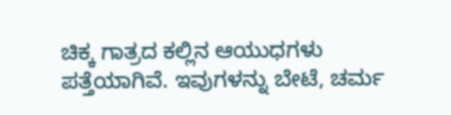ಚಿಕ್ಕ ಗಾತ್ರದ ಕಲ್ಲಿನ ಆಯುಧಗಳು ಪತ್ತೆಯಾಗಿವೆ. ಇವುಗಳನ್ನು ಬೇಟೆ, ಚರ್ಮ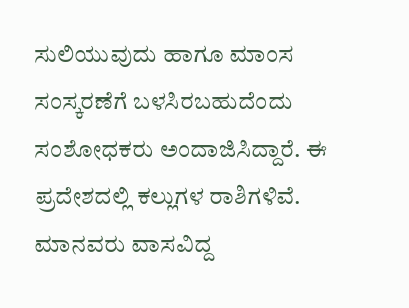ಸುಲಿಯುವುದು ಹಾಗೂ ಮಾಂಸ ಸಂಸ್ಕರಣೆಗೆ ಬಳಸಿರಬಹುದೆಂದು ಸಂಶೋಧಕರು ಅಂದಾಜಿಸಿದ್ದಾರೆ. ಈ ಪ್ರದೇಶದಲ್ಲಿ ಕಲ್ಲುಗಳ ರಾಶಿಗಳಿವೆ. ಮಾನವರು ವಾಸವಿದ್ದ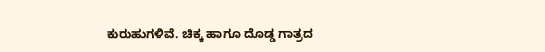ಕುರುಹುಗಳಿವೆ. ಚಿಕ್ಕ ಹಾಗೂ ದೊಡ್ಡ ಗಾತ್ರದ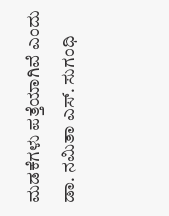ಮಡಕೆಗಳು ಪತ್ತೆಯಾಗಿವೆ ಎಂದು ಡಾ. ನಮಿತಾ ಎಸ್. ಸುಗಂಧಿ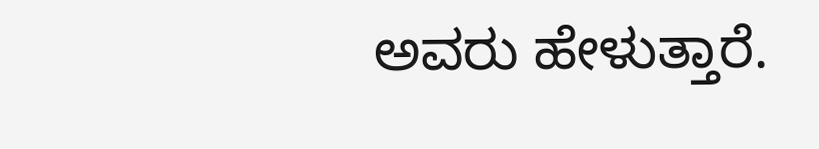ಅವರು ಹೇಳುತ್ತಾರೆ.